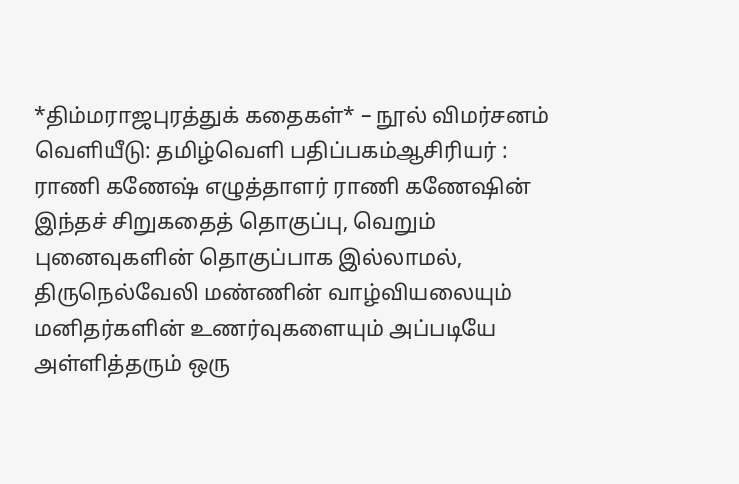*திம்மராஜபுரத்துக் கதைகள்* – நூல் விமர்சனம்
வெளியீடு: தமிழ்வெளி பதிப்பகம்ஆசிரியர் : ராணி கணேஷ் எழுத்தாளர் ராணி கணேஷின் இந்தச் சிறுகதைத் தொகுப்பு, வெறும் புனைவுகளின் தொகுப்பாக இல்லாமல், திருநெல்வேலி மண்ணின் வாழ்வியலையும் மனிதர்களின் உணர்வுகளையும் அப்படியே அள்ளித்தரும் ஒரு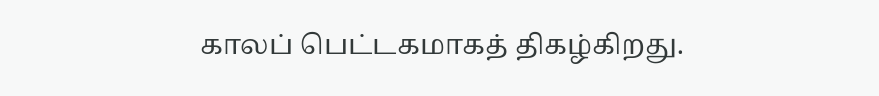காலப் பெட்டகமாகத் திகழ்கிறது.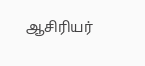ஆசிரியர்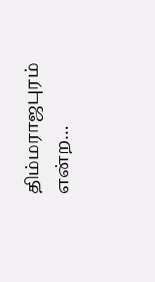திம்மராஜபுரம் என்ற…